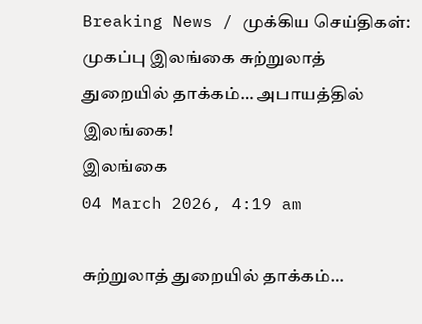Breaking News / முக்கிய செய்திகள்:
முகப்பு இலங்கை சுற்றுலாத் துறையில் தாக்கம்… அபாயத்தில் இலங்கை!
இலங்கை
04 March 2026, 4:19 am

சுற்றுலாத் துறையில் தாக்கம்…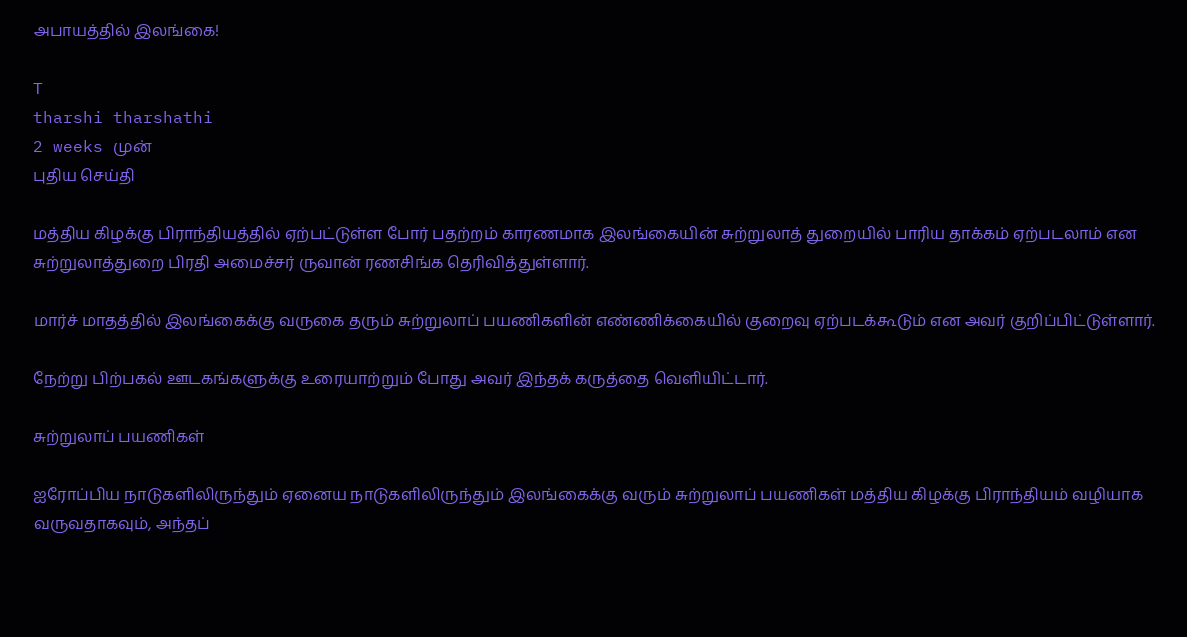அபாயத்தில் இலங்கை!

T
tharshi tharshathi
2 weeks முன்
புதிய செய்தி

மத்திய கிழக்கு பிராந்தியத்தில் ஏற்பட்டுள்ள போர் பதற்றம் காரணமாக இலங்கையின் சுற்றுலாத் துறையில் பாரிய தாக்கம் ஏற்படலாம் என சுற்றுலாத்துறை பிரதி அமைச்சர் ருவான் ரணசிங்க தெரிவித்துள்ளார்.

மார்ச் மாதத்தில் இலங்கைக்கு வருகை தரும் சுற்றுலாப் பயணிகளின் எண்ணிக்கையில் குறைவு ஏற்படக்கூடும் என அவர் குறிப்பிட்டுள்ளார்.

நேற்று பிற்பகல் ஊடகங்களுக்கு உரையாற்றும் போது அவர் இந்தக் கருத்தை வெளியிட்டார்.

சுற்றுலாப் பயணிகள்

ஐரோப்பிய நாடுகளிலிருந்தும் ஏனைய நாடுகளிலிருந்தும் இலங்கைக்கு வரும் சுற்றுலாப் பயணிகள் மத்திய கிழக்கு பிராந்தியம் வழியாக வருவதாகவும், அந்தப்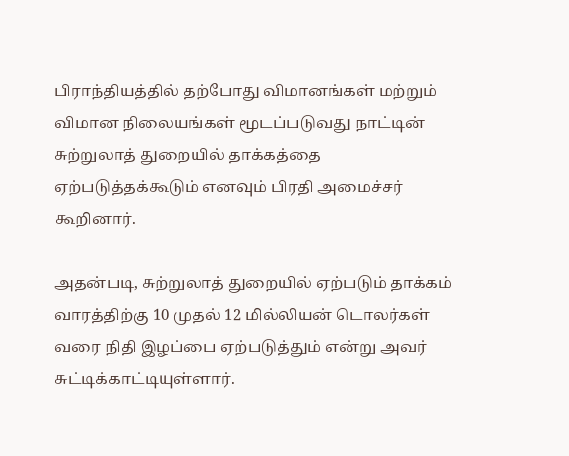பிராந்தியத்தில் தற்போது விமானங்கள் மற்றும் விமான நிலையங்கள் மூடப்படுவது நாட்டின் சுற்றுலாத் துறையில் தாக்கத்தை ஏற்படுத்தக்கூடும் எனவும் பிரதி அமைச்சர் கூறினார்.

அதன்படி, சுற்றுலாத் துறையில் ஏற்படும் தாக்கம் வாரத்திற்கு 10 முதல் 12 மில்லியன் டொலர்கள் வரை நிதி இழப்பை ஏற்படுத்தும் என்று அவர் சுட்டிக்காட்டியுள்ளார்.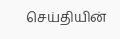செய்தியின்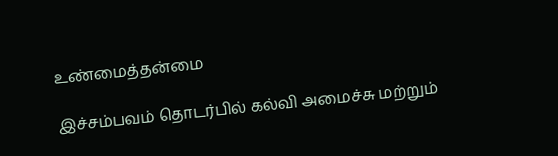உண்மைத்தன்மை

இச்சம்பவம் தொடர்பில் கல்வி அமைச்சு மற்றும்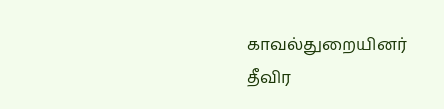காவல்துறையினர் தீவிர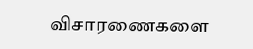விசாரணைகளை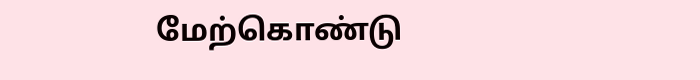மேற்கொண்டு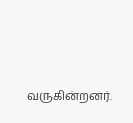வருகின்றனர்.